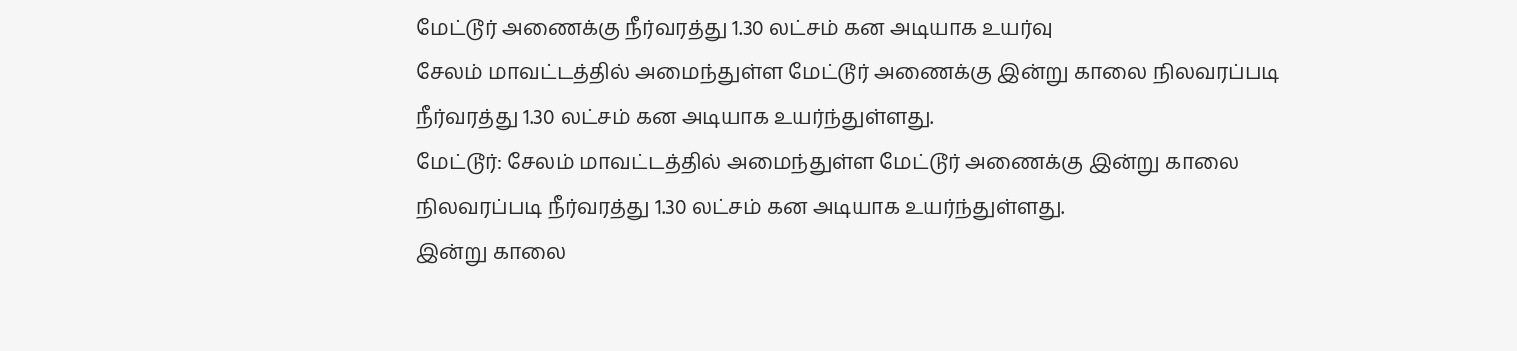மேட்டூர் அணைக்கு நீர்வரத்து 1.30 லட்சம் கன அடியாக உயர்வு
சேலம் மாவட்டத்தில் அமைந்துள்ள மேட்டூர் அணைக்கு இன்று காலை நிலவரப்படி நீர்வரத்து 1.30 லட்சம் கன அடியாக உயர்ந்துள்ளது.
மேட்டூர்: சேலம் மாவட்டத்தில் அமைந்துள்ள மேட்டூர் அணைக்கு இன்று காலை நிலவரப்படி நீர்வரத்து 1.30 லட்சம் கன அடியாக உயர்ந்துள்ளது.
இன்று காலை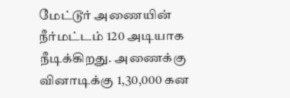மேட்டூர் அணையின் நீர்மட்டம் 120 அடியாக நீடிக்கிறது. அணைக்கு வினாடிக்கு 1,30,000 கன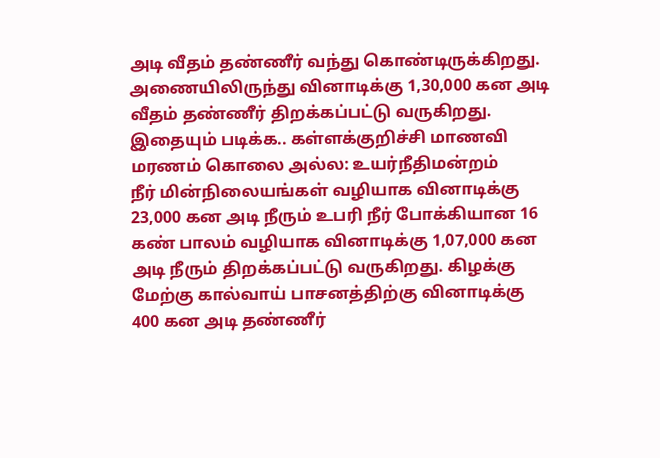அடி வீதம் தண்ணீர் வந்து கொண்டிருக்கிறது. அணையிலிருந்து வினாடிக்கு 1,30,000 கன அடி வீதம் தண்ணீர் திறக்கப்பட்டு வருகிறது.
இதையும் படிக்க.. கள்ளக்குறிச்சி மாணவி மரணம் கொலை அல்ல: உயர்நீதிமன்றம்
நீர் மின்நிலையங்கள் வழியாக வினாடிக்கு 23,000 கன அடி நீரும் உபரி நீர் போக்கியான 16 கண் பாலம் வழியாக வினாடிக்கு 1,07,000 கன அடி நீரும் திறக்கப்பட்டு வருகிறது. கிழக்கு மேற்கு கால்வாய் பாசனத்திற்கு வினாடிக்கு 400 கன அடி தண்ணீர்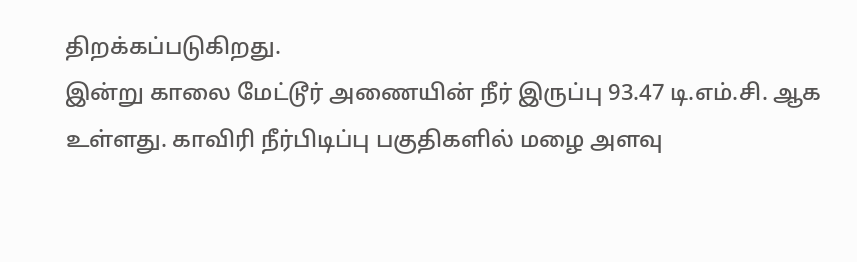திறக்கப்படுகிறது.
இன்று காலை மேட்டூர் அணையின் நீர் இருப்பு 93.47 டி.எம்.சி. ஆக உள்ளது. காவிரி நீர்பிடிப்பு பகுதிகளில் மழை அளவு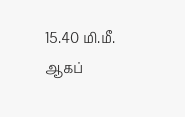15.40 மி.மீ. ஆகப்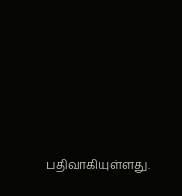பதிவாகியுள்ளது.